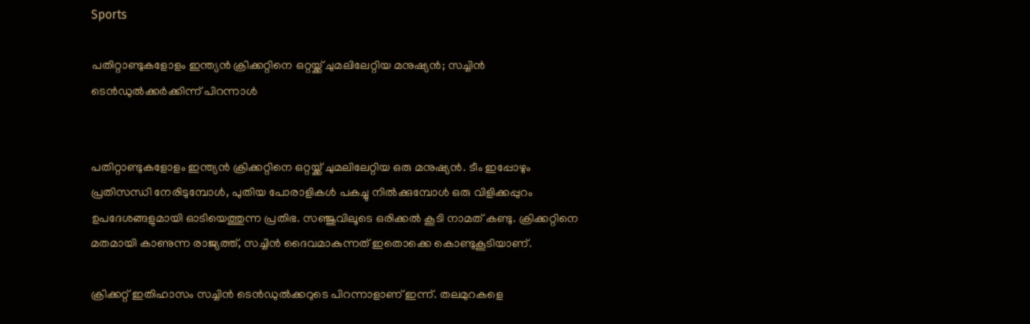Sports

പതിറ്റാണ്ടുകളോളം ഇന്ത്യന്‍ ക്രിക്കറ്റിനെ ഒറ്റയ്ക്ക് ചുമലിലേറ്റിയ മനുഷ്യന്‍; സച്ചിന്‍ ടെന്‍ഡുല്‍ക്കര്‍ക്കിന്ന് പിറന്നാള്‍


പതിറ്റാണ്ടുകളോളം ഇന്ത്യന്‍ ക്രിക്കറ്റിനെ ഒറ്റയ്ക്ക് ചുമലിലേറ്റിയ ഒരു മനുഷ്യന്‍. ടീം ഇപ്പോഴും പ്രതിസന്ധി നേരിടുമ്പോള്‍, പുതിയ പോരാളികള്‍ പകച്ചു നില്‍ക്കുമ്പോള്‍ ഒരു വിളിക്കപ്പുറം ഉപദേശങ്ങളുമായി ഓടിയെത്തുന്ന പ്രതിഭ. സഞ്ജുവിലൂടെ ഒരിക്കല്‍ കൂടി നാമത് കണ്ടു. ക്രിക്കറ്റിനെ മതമായി കാണുന്ന രാജ്യത്ത്, സച്ചിന്‍ ദൈവമാകുന്നത് ഇതൊക്കെ കൊണ്ടുകൂടിയാണ്.

ക്രിക്കറ്റ് ഇതിഹാസം സച്ചിന്‍ ടെന്‍ഡുല്‍ക്കറുടെ പിറന്നാളാണ് ഇന്ന്. തലമുറകളെ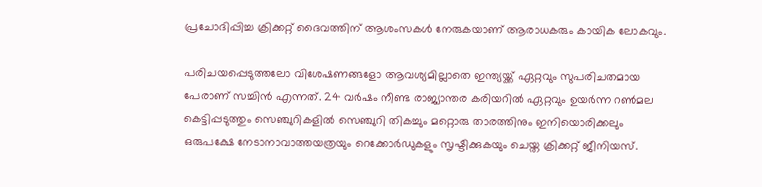പ്രചോദിപ്പിച്ച ക്രിക്കറ്റ് ദൈവത്തിന് ആശംസകള്‍ നേരുകയാണ് ആരാധകരും കായിക ലോകവും.

പരിചയപ്പെടുത്തലോ വിശേഷണങ്ങളോ ആവശ്യമില്ലാതെ ഇന്ത്യയ്ക്ക് ഏറ്റവും സുപരിചതമായ പേരാണ് സച്ചിന്‍ എന്നത്. 24 വര്‍ഷം നീണ്ട രാജ്യാന്തര കരിയറില്‍ ഏറ്റവും ഉയര്‍ന്ന റണ്‍മല കെട്ടിപ്പടുത്തും സെഞ്ചുറികളില്‍ സെഞ്ചുറി തികച്ചും മറ്റൊരു താരത്തിനും ഇനിയൊരിക്കലും ഒരുപക്ഷേ നേടാനാവാത്തയത്രയും റെക്കോര്‍ഡുകളും സൃഷ്ടിക്കുകയും ചെയ്ത ക്രിക്കറ്റ് ജീനിയസ്.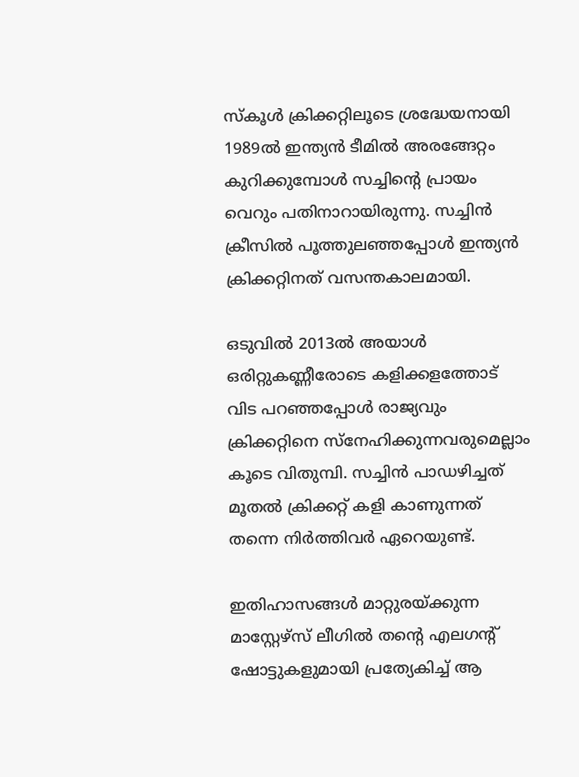സ്‌കൂള്‍ ക്രിക്കറ്റിലൂടെ ശ്രദ്ധേയനായി 1989ല്‍ ഇന്ത്യന്‍ ടീമില്‍ അരങ്ങേറ്റം കുറിക്കുമ്പോള്‍ സച്ചിന്റെ പ്രായം വെറും പതിനാറായിരുന്നു. സച്ചിന്‍ ക്രീസില്‍ പൂത്തുലഞ്ഞപ്പോള്‍ ഇന്ത്യന്‍ ക്രിക്കറ്റിനത് വസന്തകാലമായി.

ഒടുവില്‍ 2013ല്‍ അയാള്‍ ഒരിറ്റുകണ്ണീരോടെ കളിക്കളത്തോട് വിട പറഞ്ഞപ്പോള്‍ രാജ്യവും ക്രിക്കറ്റിനെ സ്‌നേഹിക്കുന്നവരുമെല്ലാം കൂടെ വിതുമ്പി. സച്ചിന്‍ പാഡഴിച്ചത് മൂതല്‍ ക്രിക്കറ്റ് കളി കാണുന്നത് തന്നെ നിര്‍ത്തിവര്‍ ഏറെയുണ്ട്.

ഇതിഹാസങ്ങള്‍ മാറ്റുരയ്ക്കുന്ന മാസ്റ്റേഴ്‌സ് ലീഗില്‍ തന്റെ എലഗന്റ് ഷോട്ടുകളുമായി പ്രത്യേകിച്ച് ആ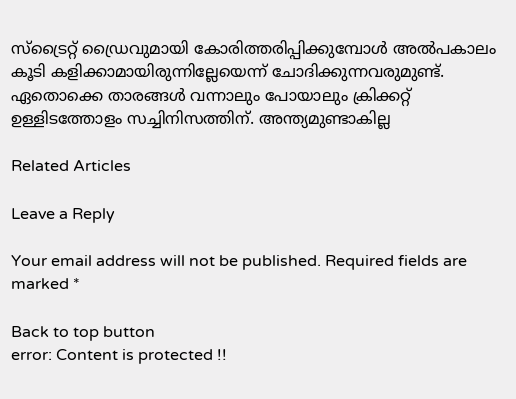സ്‌ട്രൈറ്റ് ഡ്രൈവുമായി കോരിത്തരിപ്പിക്കുമ്പോള്‍ അല്‍പകാലം കൂടി കളിക്കാമായിരുന്നില്ലേയെന്ന് ചോദിക്കുന്നവരുമുണ്ട്. ഏതൊക്കെ താരങ്ങള്‍ വന്നാലും പോയാലും ക്രിക്കറ്റ് ഉള്ളിടത്തോളം സച്ചിനിസത്തിന്. അന്ത്യമുണ്ടാകില്ല

Related Articles

Leave a Reply

Your email address will not be published. Required fields are marked *

Back to top button
error: Content is protected !!